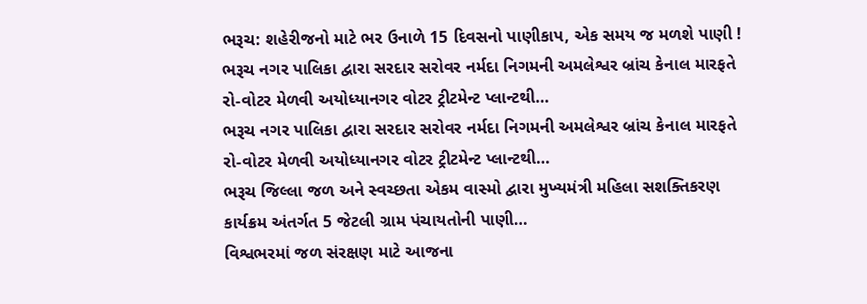ભરૂચ: શહેરીજનો માટે ભર ઉનાળે 15 દિવસનો પાણીકાપ, એક સમય જ મળશે પાણી !
ભરૂચ નગર પાલિકા દ્વારા સરદાર સરોવર નર્મદા નિગમની અમલેશ્વર બ્રાંચ કેનાલ મારફતે રો-વોટર મેળવી અયોધ્યાનગર વોટર ટ્રીટમેન્ટ પ્લાન્ટથી…
ભરૂચ નગર પાલિકા દ્વારા સરદાર સરોવર નર્મદા નિગમની અમલેશ્વર બ્રાંચ કેનાલ મારફતે રો-વોટર મેળવી અયોધ્યાનગર વોટર ટ્રીટમેન્ટ પ્લાન્ટથી…
ભરૂચ જિલ્લા જળ અને સ્વચ્છતા એકમ વાસ્મો દ્વારા મુખ્યમંત્રી મહિલા સશક્તિકરણ કાર્યક્રમ અંતર્ગત 5 જેટલી ગ્રામ પંચાયતોની પાણી…
વિશ્વભરમાં જળ સંરક્ષણ માટે આજના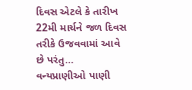દિવસ એટલે કે તારીખ 22મી માર્ચને જળ દિવસ તરીકે ઉજવવામાં આવે છે પરંતુ…
વન્યપ્રાણીઓ પાણી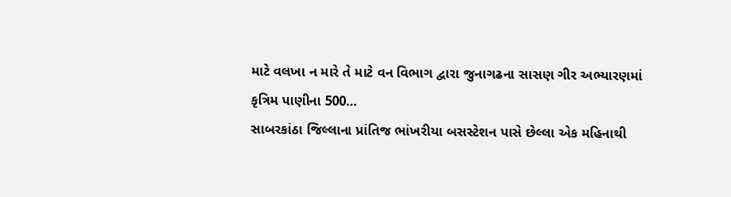માટે વલખા ન મારે તે માટે વન વિભાગ દ્વારા જુનાગઢના સાસણ ગીર અભ્યારણમાં કૃત્રિમ પાણીના 500…
સાબરકાંઠા જિલ્લાના પ્રાંતિજ ભાંખરીયા બસસ્ટેશન પાસે છેલ્લા એક મહિનાથી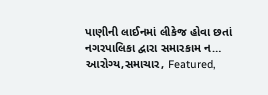પાણીની લાઈનમાં લીકેજ હોવા છતાં નગરપાલિકા દ્વારા સમારકામ ન…
આરોગ્ય,સમાચાર, Featured,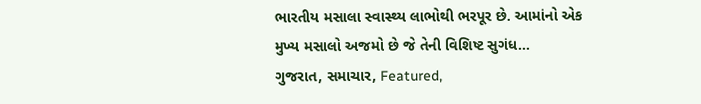ભારતીય મસાલા સ્વાસ્થ્ય લાભોથી ભરપૂર છે. આમાંનો એક મુખ્ય મસાલો અજમો છે જે તેની વિશિષ્ટ સુગંધ…
ગુજરાત, સમાચાર, Featured,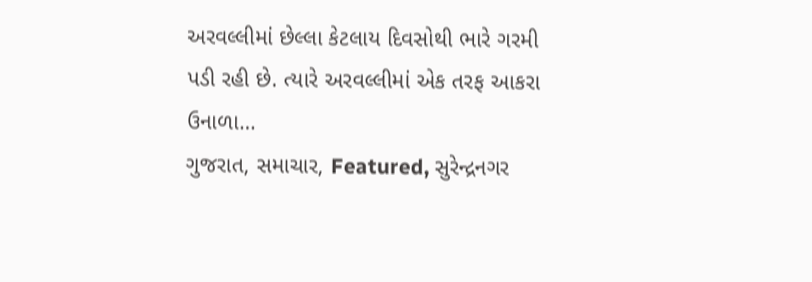અરવલ્લીમાં છેલ્લા કેટલાય દિવસોથી ભારે ગરમી પડી રહી છે. ત્યારે અરવલ્લીમાં એક તરફ આકરા ઉનાળા…
ગુજરાત, સમાચાર, Featured, સુરેન્દ્રનગર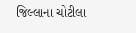જિલ્લાના ચોટીલા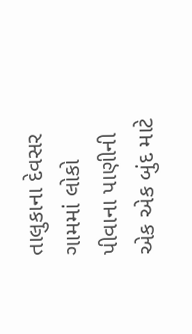તાલુકાના દેવસર ગામમાં લોકો પીવાના પાણીની એક એક બુંદ માટે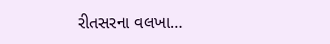રીતસરના વલખા…